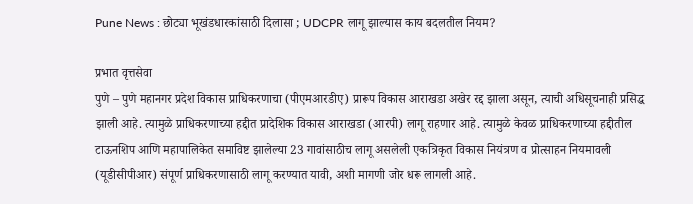Pune News : छोट्या भूखंडधारकांसाठी दिलासा ; UDCPR लागू झाल्यास काय बदलतील नियम?

प्रभात वृत्तसेवा
पुणे – पुणे महानगर प्रदेश विकास प्राधिकरणाचा (पीएमआरडीए) प्रारूप विकास आराखडा अखेर रद्द झाला असून, त्याची अधिसूचनाही प्रसिद्ध झाली आहे. त्यामुळे प्राधिकरणाच्या हद्दीत प्रादेशिक विकास आराखडा (आरपी) लागू राहणार आहे. त्यामुळे केवळ प्राधिकरणाच्या हद्दीतील टाऊनशिप आणि महापालिकेत समाविष्ट झालेल्या 23 गावांसाठीच लागू असलेली एकत्रिकृत विकास नियंत्रण व प्रोत्साहन नियमावली (यूडीसीपीआर) संपूर्ण प्राधिकरणासाठी लागू करण्यात यावी, अशी मागणी जोर धरू लागली आहे.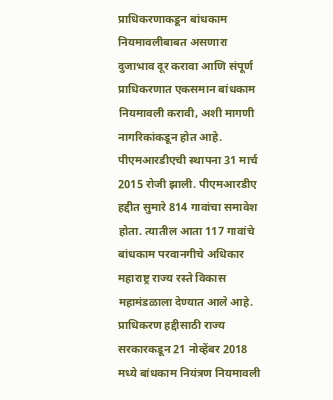प्राधिकरणाकडून बांधकाम नियमावलीबाबत असणारा दुजाभाव दूर करावा आणि संपूर्ण प्राधिकरणात एकसमान बांधकाम नियमावली करावी, अशी मागणी नागरिकांकडून होत आहे. पीएमआरडीएची स्थापना 31 मार्च 2015 रोजी झाली. पीएमआरडीए हद्दीत सुमारे 814 गावांचा समावेश होता. त्यातील आता 117 गावांचे बांधकाम परवानगीचे अधिकार महाराष्ट्र राज्य रस्ते विकास महामंडळाला देण्यात आले आहे. प्राधिकरण हद्दीसाठी राज्य सरकारकडून 21 नोव्हेंबर 2018 मध्ये बांधकाम नियंत्रण नियमावली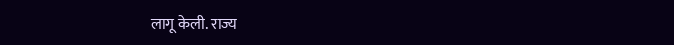लागू केली. राज्य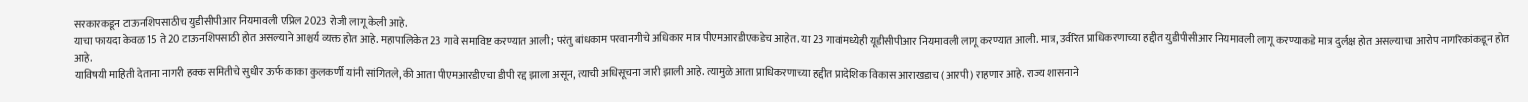सरकारकडून टाऊनशिपसाठीच युडीसीपीआर नियमावली एप्रिल 2023 रोजी लागू केली आहे.
याचा फायदा केवळ 15 ते 20 टाऊनशिपसाठी होत असल्याने आश्चर्य व्यक्त होत आहे. महापालिकेत 23 गावे समाविष्ट करण्यात आली; परंतु बांधकाम परवानगीचे अधिकार मात्र पीएमआरडीएकडेच आहेत. या 23 गावांमध्येही यूडीसीपीआर नियमावली लागू करण्यात आली. मात्र, उर्वरित प्राधिकरणाच्या हद्दीत युडीपीसीआर नियमावली लागू करण्याकडे मात्र दुर्लक्ष होत असल्याचा आरोप नागरिकांकडून होत आहे.
याविषयी माहिती देताना नागरी हक्क समितीचे सुधीर ऊर्फ काका कुलकर्णी यांनी सांगितले, की आता पीएमआरडीएचा डीपी रद्द झाला असून, त्याची अधिसूचना जारी झाली आहे. त्यामुळे आता प्राधिकरणाच्या हद्दीत प्रादेशिक विकास आराखडाच (आरपी) राहणार आहे. राज्य शासनाने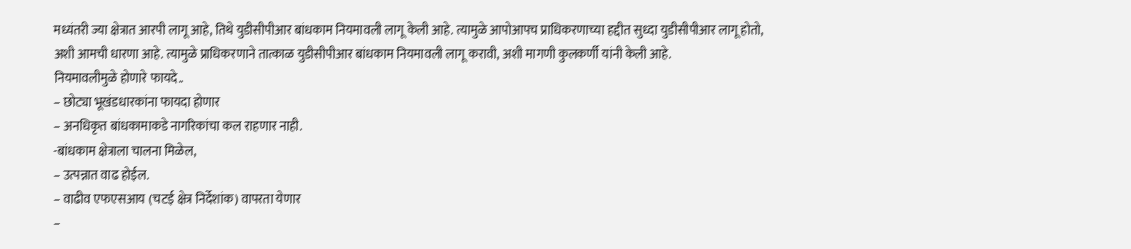मध्यंतरी ज्या क्षेत्रात आरपी लागू आहे, तिथे युडीसीपीआर बांधकाम नियमावली लागू केली आहे. त्यामुळे आपोआपच प्राधिकरणाच्या हद्दीत सुध्दा युडीसीपीआर लागू होतो, अशी आमची धारणा आहे. त्यामुळे प्राधिकरणाने तात्काळ युडीसीपीआर बांधकाम नियमावली लागू करावी, अशी मागणी कुलकर्णी यांनी केली आहे.
नियमावलीमुळे होणारे फायदे..
– छोट्या भूखंडधारकांना फायदा होणार
– अनधिकृत बांधकामाकडे नागरिकांचा कल राहणार नाही.
-बांधकाम क्षेत्राला चालना मिळेल,
– उत्पन्नात वाढ होईल.
– वाढीव एफएसआय (चटई क्षेत्र निर्देशांक) वापरता येणार
–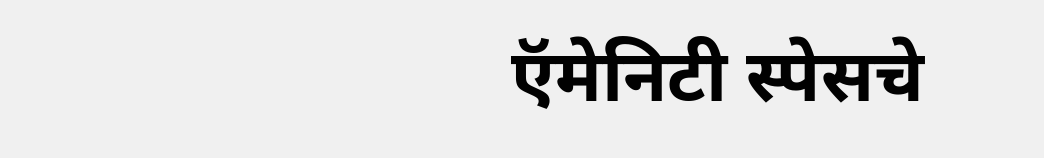ऍमेनिटी स्पेसचे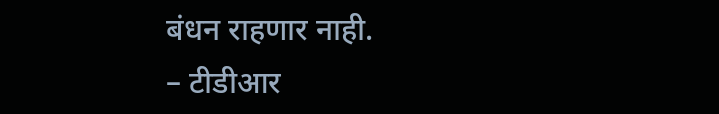बंधन राहणार नाही.
– टीडीआर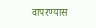वापरण्यास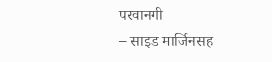परवानगी
– साइड मार्जिनसह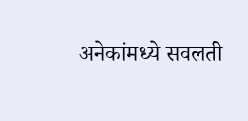अनेकांमध्ये सवलती